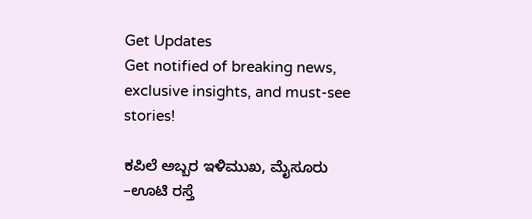Get Updates
Get notified of breaking news, exclusive insights, and must-see stories!

ಕಪಿಲೆ ಅಬ್ಬರ ಇಳಿಮುಖ, ಮೈಸೂರು –ಊಟಿ ರಸ್ತೆ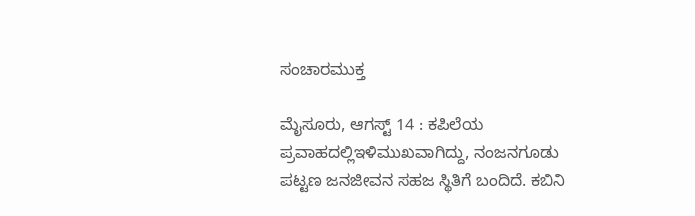ಸಂಚಾರಮುಕ್ತ

ಮೈಸೂರು, ಆಗಸ್ಟ್ 14 : ಕಪಿಲೆಯ ಪ್ರವಾಹದಲ್ಲಿಇಳಿಮುಖವಾಗಿದ್ದು, ನಂಜನಗೂಡು ಪಟ್ಟಣ ಜನಜೀವನ ಸಹಜ ಸ್ಥಿತಿಗೆ ಬಂದಿದೆ. ಕಬಿನಿ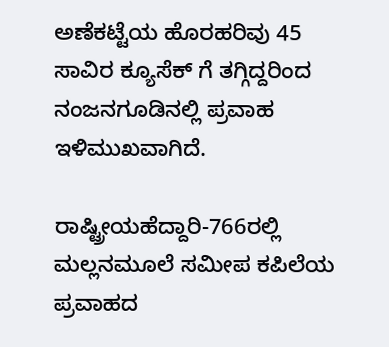ಅಣೆಕಟ್ಟೆಯ ಹೊರಹರಿವು 45 ಸಾವಿರ ಕ್ಯೂಸೆಕ್ ಗೆ ತಗ್ಗಿದ್ದರಿಂದ ನಂಜನಗೂಡಿನಲ್ಲಿ ಪ್ರವಾಹ ಇಳಿಮುಖವಾಗಿದೆ.

ರಾಷ್ಟ್ರೀಯಹೆದ್ದಾರಿ-766ರಲ್ಲಿ ಮಲ್ಲನಮೂಲೆ ಸಮೀಪ ಕಪಿಲೆಯ ಪ್ರವಾಹದ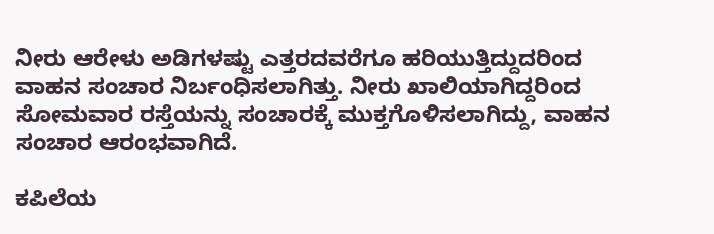ನೀರು ಆರೇಳು ಅಡಿಗಳಷ್ಟು ಎತ್ತರದವರೆಗೂ ಹರಿಯುತ್ತಿದ್ದುದರಿಂದ ವಾಹನ ಸಂಚಾರ ನಿರ್ಬಂಧಿಸಲಾಗಿತ್ತು. ನೀರು ಖಾಲಿಯಾಗಿದ್ದರಿಂದ ಸೋಮವಾರ ರಸ್ತೆಯನ್ನು ಸಂಚಾರಕ್ಕೆ ಮುಕ್ತಗೊಳಿಸಲಾಗಿದ್ದು, ವಾಹನ ಸಂಚಾರ ಆರಂಭವಾಗಿದೆ.

ಕಪಿಲೆಯ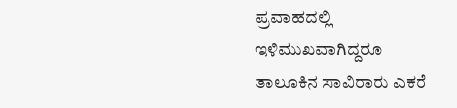ಪ್ರವಾಹದಲ್ಲಿ ಇಳಿಮುಖವಾಗಿದ್ದರೂ ತಾಲೂಕಿನ ಸಾವಿರಾರು ಎಕರೆ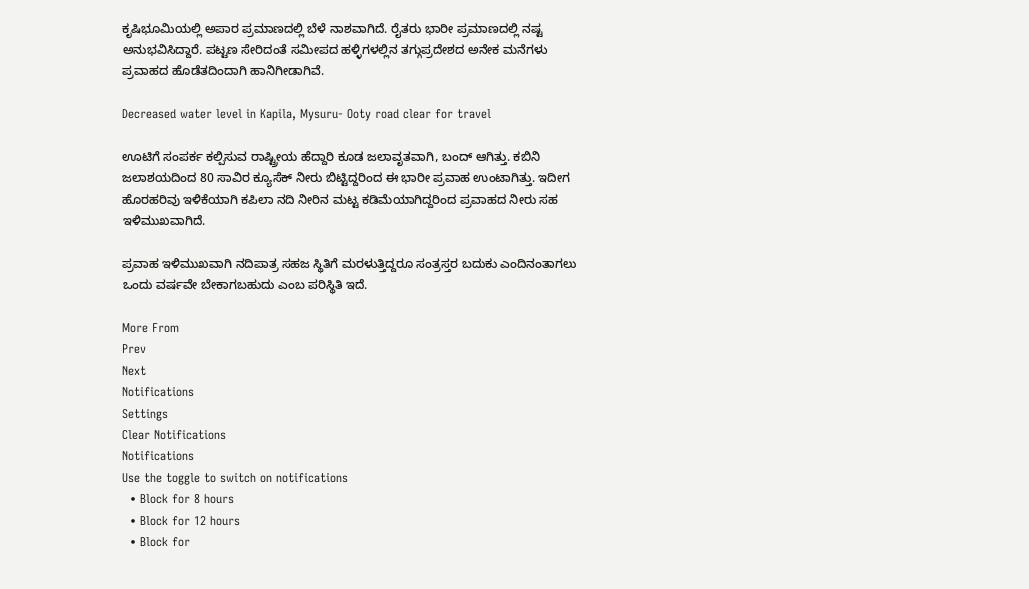ಕೃಷಿಭೂಮಿಯಲ್ಲಿ ಅಪಾರ ಪ್ರಮಾಣದಲ್ಲಿ ಬೆಳೆ ನಾಶವಾಗಿದೆ. ರೈತರು ಭಾರೀ ಪ್ರಮಾಣದಲ್ಲಿ ನಷ್ಟ ಅನುಭವಿಸಿದ್ದಾರೆ. ಪಟ್ಟಣ ಸೇರಿದಂತೆ ಸಮೀಪದ ಹಳ್ಳಿಗಳಲ್ಲಿನ ತಗ್ಗುಪ್ರದೇಶದ ಅನೇಕ ಮನೆಗಳು ಪ್ರವಾಹದ ಹೊಡೆತದಿಂದಾಗಿ ಹಾನಿಗೀಡಾಗಿವೆ.

Decreased water level in Kapila, Mysuru- Ooty road clear for travel

ಊಟಿಗೆ ಸಂಪರ್ಕ ಕಲ್ಪಿಸುವ ರಾಷ್ಟ್ರೀಯ ಹೆದ್ದಾರಿ ಕೂಡ ಜಲಾವೃತವಾಗಿ, ಬಂದ್ ಆಗಿತ್ತು. ಕಬಿನಿ ಜಲಾಶಯದಿಂದ 80 ಸಾವಿರ ಕ್ಯೂಸೆಕ್ ನೀರು ಬಿಟ್ಟಿದ್ದರಿಂದ ಈ ಭಾರೀ ಪ್ರವಾಹ ಉಂಟಾಗಿತ್ತು. ಇದೀಗ ಹೊರಹರಿವು ಇಳಿಕೆಯಾಗಿ ಕಪಿಲಾ ನದಿ ನೀರಿನ ಮಟ್ಟ ಕಡಿಮೆಯಾಗಿದ್ದರಿಂದ ಪ್ರವಾಹದ ನೀರು ಸಹ ಇಳಿಮುಖವಾಗಿದೆ.

ಪ್ರವಾಹ ಇಳಿಮುಖವಾಗಿ ನದಿಪಾತ್ರ ಸಹಜ ಸ್ಥಿತಿಗೆ ಮರಳುತ್ತಿದ್ದರೂ ಸಂತ್ರಸ್ತರ ಬದುಕು ಎಂದಿನಂತಾಗಲು ಒಂದು ವರ್ಷವೇ ಬೇಕಾಗಬಹುದು ಎಂಬ ಪರಿಸ್ಥಿತಿ ಇದೆ.

More From
Prev
Next
Notifications
Settings
Clear Notifications
Notifications
Use the toggle to switch on notifications
  • Block for 8 hours
  • Block for 12 hours
  • Block for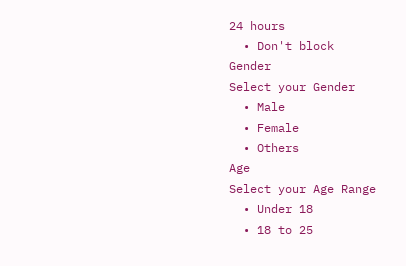24 hours
  • Don't block
Gender
Select your Gender
  • Male
  • Female
  • Others
Age
Select your Age Range
  • Under 18
  • 18 to 25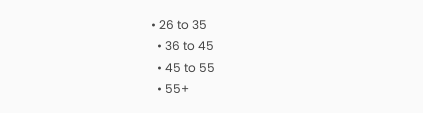• 26 to 35
  • 36 to 45
  • 45 to 55
  • 55+